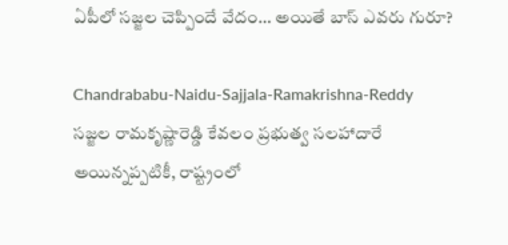ఏపీలో సజ్జల చెప్పిందే వేదం… అయితే బాస్ ఎవరు గురూ?

Chandrababu-Naidu-Sajjala-Ramakrishna-Reddy
సజ్జల రామకృష్ణారెడ్డి కేవలం ప్రభుత్వ సలహాదారే అయిన్నప్పటికీ, రాష్ట్రంలో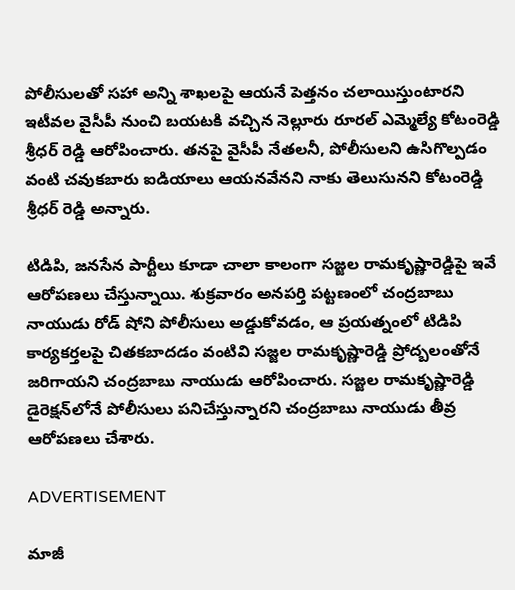పోలీసులతో సహా అన్ని శాఖలపై ఆయనే పెత్తనం చలాయిస్తుంటారని ఇటీవల వైసీపీ నుంచి బయటకి వచ్చిన నెల్లూరు రూరల్ ఎమ్మెల్యే కోటంరెడ్డి శ్రీధర్ రెడ్డి ఆరోపించారు. తనపై వైసీపీ నేతలనీ, పోలీసులని ఉసిగొల్పడం వంటి చవుకబారు ఐడియాలు ఆయనవేనని నాకు తెలుసునని కోటంరెడ్డి శ్రీధర్ రెడ్డి అన్నారు.

టిడిపి, జనసేన పార్టీలు కూడా చాలా కాలంగా సజ్జల రామకృష్ణారెడ్డిపై ఇవే ఆరోపణలు చేస్తున్నాయి. శుక్రవారం అనపర్తి పట్టణంలో చంద్రబాబు నాయుడు రోడ్ షోని పోలీసులు అడ్డుకోవడం, ఆ ప్రయత్నంలో టిడిపి కార్యకర్తలపై చితకబాదడం వంటివి సజ్జల రామకృష్ణారెడ్డి ప్రోద్బలంతోనే జరిగాయని చంద్రబాబు నాయుడు ఆరోపించారు. సజ్జల రామకృష్ణారెడ్డి డైరెక్షన్‌లోనే పోలీసులు పనిచేస్తున్నారని చంద్రబాబు నాయుడు తీవ్ర ఆరోపణలు చేశారు.

ADVERTISEMENT

మాజీ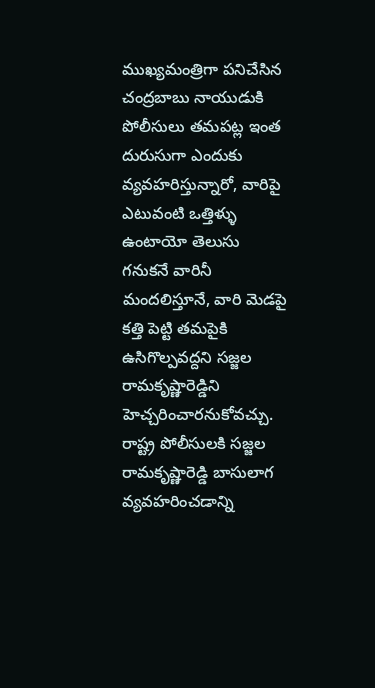ముఖ్యమంత్రిగా పనిచేసిన చంద్రబాబు నాయుడుకి పోలీసులు తమపట్ల ఇంత దురుసుగా ఎందుకు వ్యవహరిస్తున్నారో, వారిపై ఎటువంటి ఒత్తిళ్ళు ఉంటాయో తెలుసు గనుకనే వారినీ మందలిస్తూనే, వారి మెడపై కత్తి పెట్టి తమపైకి ఉసిగొల్పవద్దని సజ్జల రామకృష్ణారెడ్డిని హెచ్చరించారనుకోవచ్చు. రాష్ట్ర పోలీసులకి సజ్జల రామకృష్ణారెడ్డి బాసులాగ వ్యవహరించడాన్ని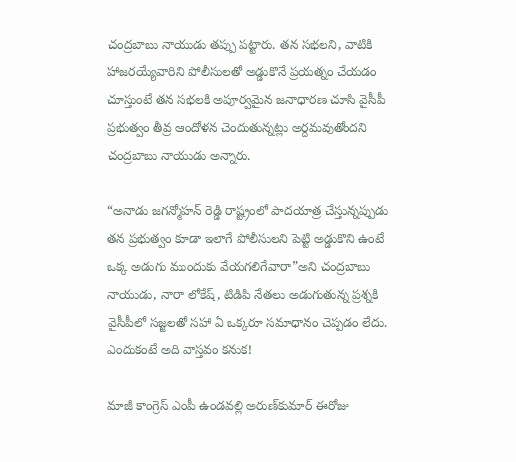చంద్రబాబు నాయుడు తప్పు పట్టారు. తన సభలని, వాటికి హాజరయ్యేవారిని పోలీసులతో అడ్డుకొనే ప్రయత్నం చేయడం చూస్తుంటే తన సభలకి అపూర్వమైన జనాధారణ చూసి వైసీపీ ప్రభుత్వం తీవ్ర ఆందోళన చెందుతున్నట్లు అర్దమవుతోందని చంద్రబాబు నాయుడు అన్నారు.

“అనాడు జగన్మోహన్ రెడ్డి రాష్ట్రంలో పాదయాత్ర చేస్తున్నప్పుడు తన ప్రభుత్వం కూడా ఇలాగే పోలీసులని పెట్టి అడ్డుకొని ఉంటే ఒక్క అడుగు ముందుకు వేయగలిగేవారా”అని చంద్రబాబు నాయుడు, నారా లోకేష్‌, టిడిపి నేతలు అడుగుతున్న ప్రశ్నకి వైసీపీలో సజ్జలతో సహా ఏ ఒక్కరూ సమాధానం చెప్పడం లేదు. ఎందుకంటే అది వాస్తవం కనుక!

మాజీ కాంగ్రెస్‌ ఎంపీ ఉండవల్లి అరుణ్‌కుమార్‌ ఈరోజు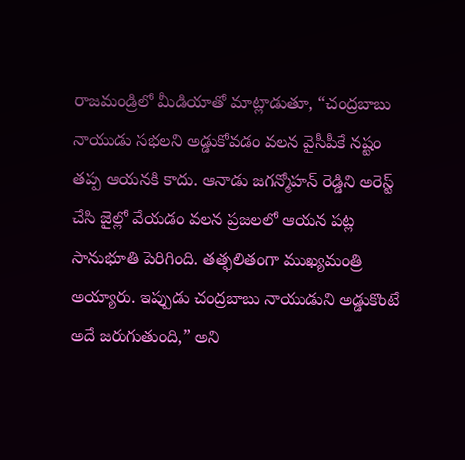రాజమండ్రిలో మీడియాతో మాట్లాడుతూ, “చంద్రబాబు నాయుడు సభలని అడ్డుకోవడం వలన వైసీపీకే నష్టం తప్ప ఆయనకి కాదు. ఆనాడు జగన్మోహన్ రెడ్డిని అరెస్ట్ చేసి జైల్లో వేయడం వలన ప్రజలలో ఆయన పట్ల సానుభూతి పెరిగింది. తత్ఫలితంగా ముఖ్యమంత్రి అయ్యారు. ఇప్పుడు చంద్రబాబు నాయుడుని అడ్డుకొంటే అదే జరుగుతుంది,” అని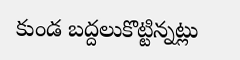కుండ బద్దలుకొట్టిన్నట్లు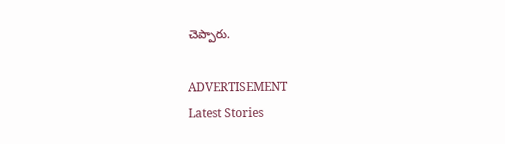చెప్పారు.

ADVERTISEMENT
Latest Stories